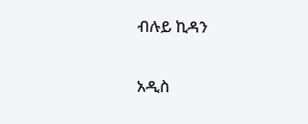ብሉይ ኪዳን

አዲስ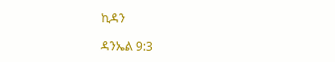ኪዳን

ዳንኤል 9:3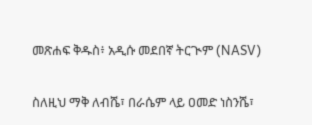መጽሐፍ ቅዱስ፥ አዲሱ መደበኛ ትርጒም (NASV)

ስለዚህ ማቅ ለብሼ፣ በራሴም ላይ ዐመድ ነስንሼ፣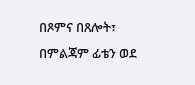በጾምና በጸሎት፣ በምልጃም ፊቴን ወደ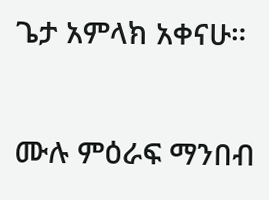ጌታ አምላክ አቀናሁ።

ሙሉ ምዕራፍ ማንበብ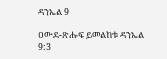ዳንኤል 9

ዐውደ-ጽሑፍ ይመልከቱ ዳንኤል 9:3